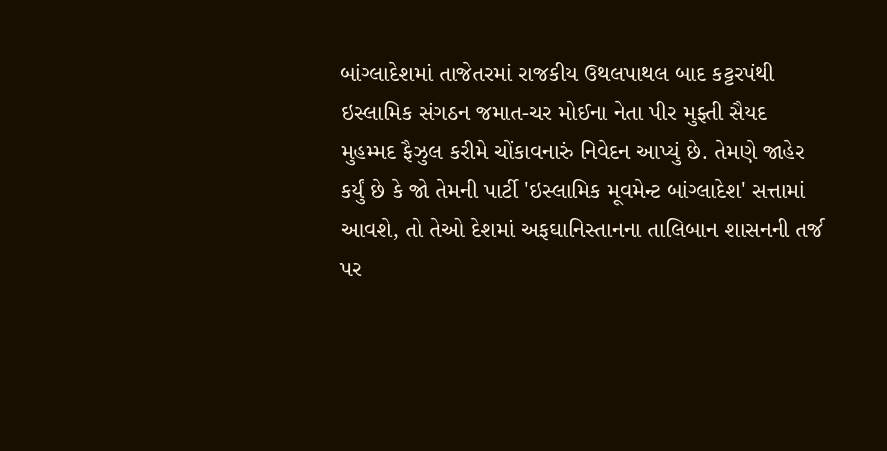બાંગ્લાદેશમાં તાજેતરમાં રાજકીય ઉથલપાથલ બાદ કટ્ટરપંથી ઇસ્લામિક સંગઠન જમાત-ચર મોઈના નેતા પીર મુફ્તી સૈયદ મુહમ્મદ ફૈઝુલ કરીમે ચોંકાવનારું નિવેદન આપ્યું છે. તેમણે જાહેર કર્યું છે કે જો તેમની પાર્ટી 'ઇસ્લામિક મૂવમેન્ટ બાંગ્લાદેશ' સત્તામાં આવશે, તો તેઓ દેશમાં અફઘાનિસ્તાનના તાલિબાન શાસનની તર્જ પર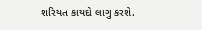શરિયત કાયદો લાગુ કરશે.